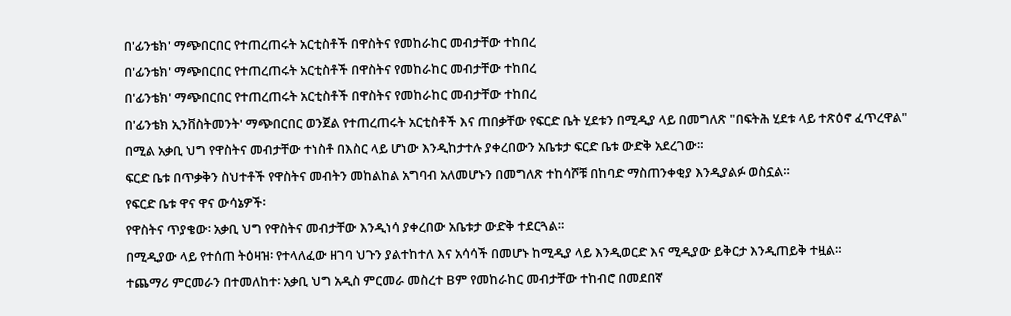በ'ፊንቴክ' ማጭበርበር የተጠረጠሩት አርቲስቶች በዋስትና የመከራከር መብታቸው ተከበረ
በ'ፊንቴክ' ማጭበርበር የተጠረጠሩት አርቲስቶች በዋስትና የመከራከር መብታቸው ተከበረ
በ'ፊንቴክ' ማጭበርበር የተጠረጠሩት አርቲስቶች በዋስትና የመከራከር መብታቸው ተከበረ
በ'ፊንቴክ ኢንቨስትመንት' ማጭበርበር ወንጀል የተጠረጠሩት አርቲስቶች እና ጠበቃቸው የፍርድ ቤት ሂደቱን በሚዲያ ላይ በመግለጽ "በፍትሕ ሂደቱ ላይ ተጽዕኖ ፈጥረዋል" በሚል አቃቢ ህግ የዋስትና መብታቸው ተነስቶ በእስር ላይ ሆነው እንዲከታተሉ ያቀረበውን አቤቱታ ፍርድ ቤቱ ውድቅ አደረገው።
ፍርድ ቤቱ በጥቃቅን ስህተቶች የዋስትና መብትን መከልከል አግባብ አለመሆኑን በመግለጽ ተከሳሾቹ በከባድ ማስጠንቀቂያ እንዲያልፉ ወስኗል።
የፍርድ ቤቱ ዋና ዋና ውሳኔዎች፡
የዋስትና ጥያቄው፡ አቃቢ ህግ የዋስትና መብታቸው እንዲነሳ ያቀረበው አቤቱታ ውድቅ ተደርጓል።
በሚዲያው ላይ የተሰጠ ትዕዛዝ፡ የተላለፈው ዘገባ ህጉን ያልተከተለ እና አሳሳች በመሆኑ ከሚዲያ ላይ እንዲወርድ እና ሚዲያው ይቅርታ እንዲጠይቅ ተዟል።
ተጨማሪ ምርመራን በተመለከተ፡ አቃቢ ህግ አዲስ ምርመራ መስረተ Bም የመከራከር መብታቸው ተከብሮ በመደበኛ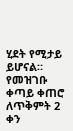ሂደት የሚታይ ይሆናል።
የመዝገቡ ቀጣይ ቀጠሮ ለጥቅምት 2 ቀን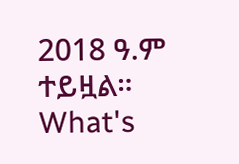2018 ዓ.ም ተይዟል።
What's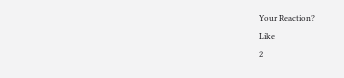Your Reaction?
Like
2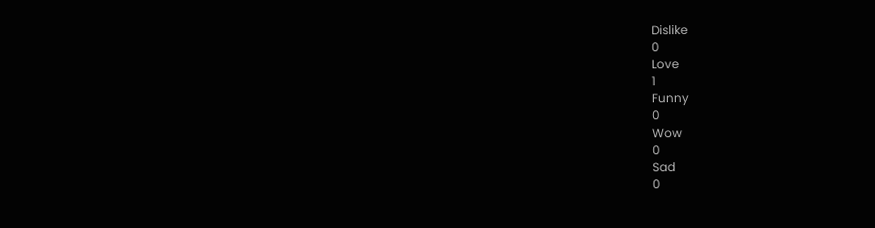Dislike
0
Love
1
Funny
0
Wow
0
Sad
0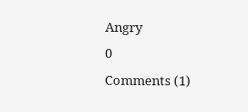Angry
0
Comments (1)